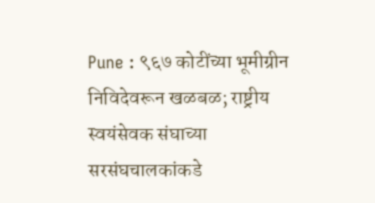Pune : ९६७ कोटींच्या भूमीग्रीन निविदेवरून खळबळ; राष्ट्रीय स्वयंसेवक संघाच्या सरसंघचालकांकडे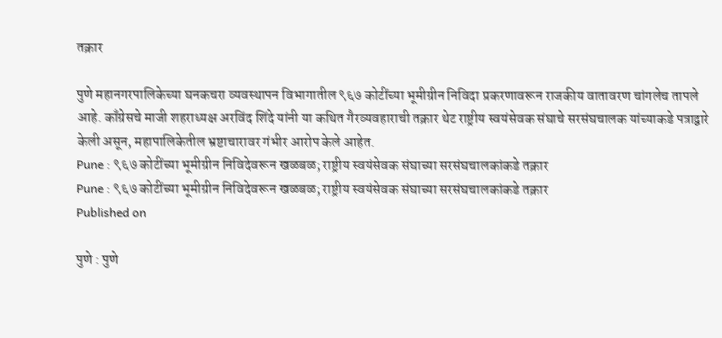तक्रार

पुणे महानगरपालिकेच्या घनकचरा व्यवस्थापन विभागातील ९६७ कोटींच्या भूमीग्रीन निविदा प्रकरणावरून राजकीय वातावरण चांगलेच तापले आहे. काँग्रेसचे माजी शहराध्यक्ष अरविंद शिंदे यांनी या कथित गैरव्यवहाराची तक्रार थेट राष्ट्रीय स्वयंसेवक संघाचे सरसंघचालक यांच्याकडे पत्राद्वारे केली असून, महापालिकेतील भ्रष्टाचारावर गंभीर आरोप केले आहेत.
Pune : ९६७ कोटींच्या भूमीग्रीन निविदेवरून खळबळ; राष्ट्रीय स्वयंसेवक संघाच्या सरसंघचालकांकडे तक्रार
Pune : ९६७ कोटींच्या भूमीग्रीन निविदेवरून खळबळ; राष्ट्रीय स्वयंसेवक संघाच्या सरसंघचालकांकडे तक्रार
Published on

पुणे : पुणे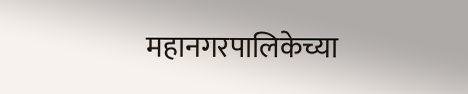महानगरपालिकेच्या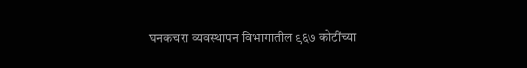घनकचरा व्यवस्थापन विभागातील ९६७ कोटींच्या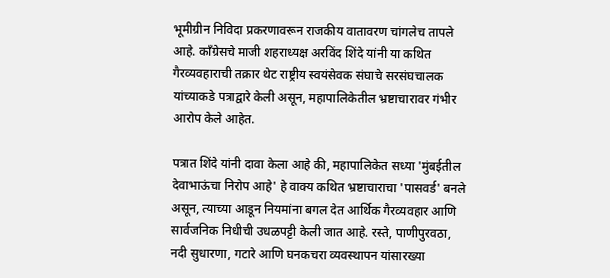भूमीग्रीन निविदा प्रकरणावरून राजकीय वातावरण चांगलेच तापले आहे. काँग्रेसचे माजी शहराध्यक्ष अरविंद शिंदे यांनी या कथित गैरव्यवहाराची तक्रार थेट राष्ट्रीय स्वयंसेवक संघाचे सरसंघचालक यांच्याकडे पत्राद्वारे केली असून, महापालिकेतील भ्रष्टाचारावर गंभीर आरोप केले आहेत.

पत्रात शिंदे यांनी दावा केला आहे की, महापालिकेत सध्या 'मुंबईतील देवाभाऊंचा निरोप आहे' हे वाक्य कथित भ्रष्टाचाराचा 'पासवर्ड' बनले असून, त्याच्या आडून नियमांना बगल देत आर्थिक गैरव्यवहार आणि सार्वजनिक निधीची उधळपट्टी केली जात आहे. रस्ते, पाणीपुरवठा, नदी सुधारणा, गटारे आणि घनकचरा व्यवस्थापन यांसारख्या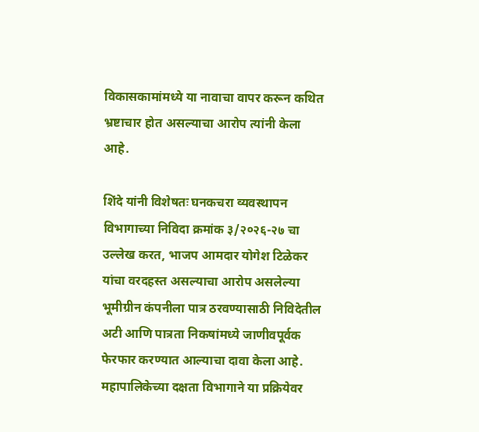विकासकामांमध्ये या नावाचा वापर करून कथित भ्रष्टाचार होत असल्याचा आरोप त्यांनी केला आहे.

शिंदे यांनी विशेषतः घनकचरा व्यवस्थापन विभागाच्या निविदा क्रमांक ३/२०२६-२७ चा उल्लेख करत, भाजप आमदार योगेश टिळेकर यांचा वरदहस्त असल्याचा आरोप असलेल्या भूमीग्रीन कंपनीला पात्र ठरवण्यासाठी निविदेतील अटी आणि पात्रता निकषांमध्ये जाणीवपूर्वक फेरफार करण्यात आल्याचा दावा केला आहे. महापालिकेच्या दक्षता विभागाने या प्रक्रियेवर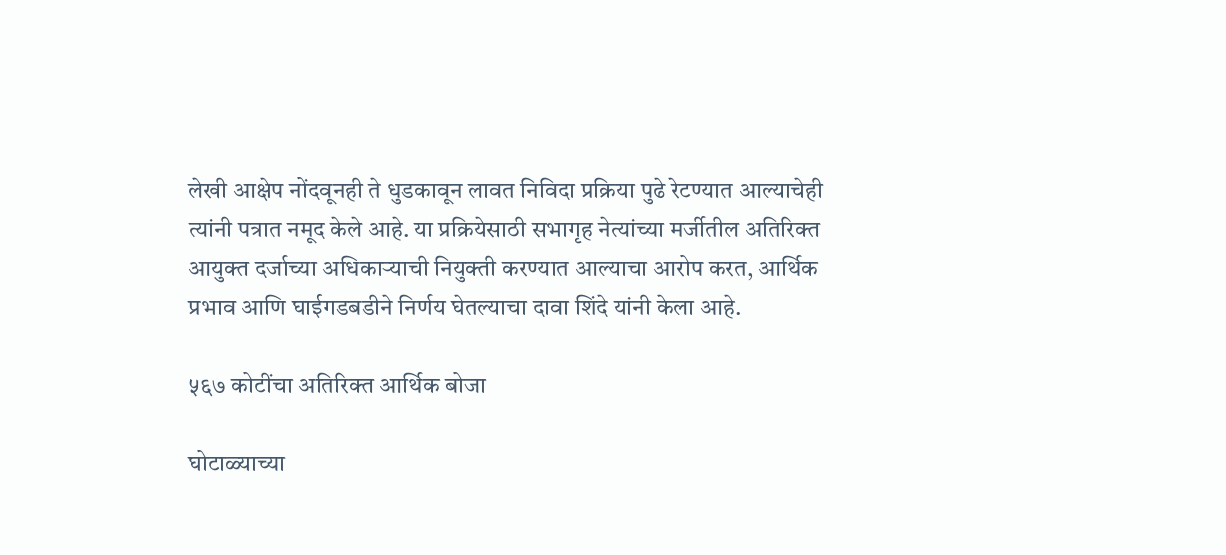लेखी आक्षेप नोंदवूनही ते धुडकावून लावत निविदा प्रक्रिया पुढे रेटण्यात आल्याचेही त्यांनी पत्रात नमूद केले आहे. या प्रक्रियेसाठी सभागृह नेत्यांच्या मर्जीतील अतिरिक्त आयुक्त दर्जाच्या अधिकाऱ्याची नियुक्ती करण्यात आल्याचा आरोप करत, आर्थिक प्रभाव आणि घाईगडबडीने निर्णय घेतल्याचा दावा शिंदे यांनी केला आहे.

५६७ कोटींचा अतिरिक्त आर्थिक बोजा

घोटाळ्याच्या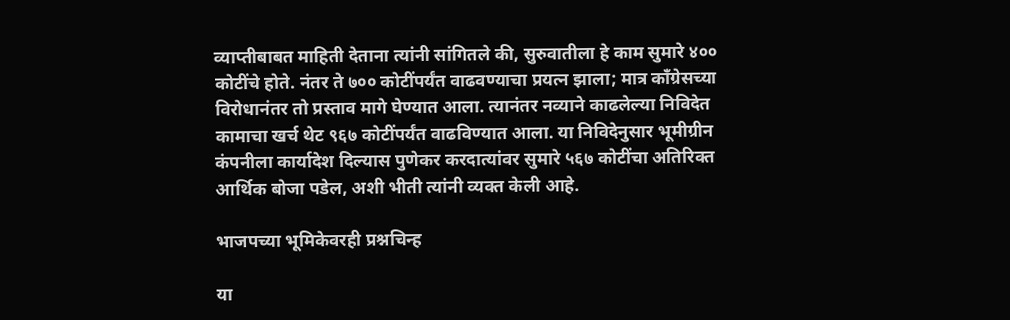व्याप्तीबाबत माहिती देताना त्यांनी सांगितले की, सुरुवातीला हे काम सुमारे ४०० कोटींचे होते. नंतर ते ७०० कोटींपर्यंत वाढवण्याचा प्रयत्न झाला; मात्र काँग्रेसच्या विरोधानंतर तो प्रस्ताव मागे घेण्यात आला. त्यानंतर नव्याने काढलेल्या निविदेत कामाचा खर्च थेट ९६७ कोटींपर्यंत वाढविण्यात आला. या निविदेनुसार भूमीग्रीन कंपनीला कार्यादेश दिल्यास पुणेकर करदात्यांवर सुमारे ५६७ कोटींचा अतिरिक्त आर्थिक बोजा पडेल, अशी भीती त्यांनी व्यक्त केली आहे.

भाजपच्या भूमिकेवरही प्रश्नचिन्ह

या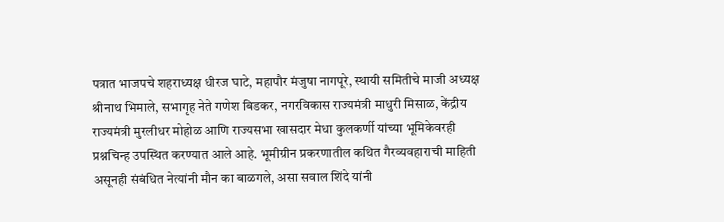पत्रात भाजपचे शहराध्यक्ष धीरज घाटे, महापौर मंजुषा नागपूरे, स्थायी समितीचे माजी अध्यक्ष श्रीनाथ भिमाले, सभागृह नेते गणेश बिडकर, नगरविकास राज्यमंत्री माधुरी मिसाळ, केंद्रीय राज्यमंत्री मुरलीधर मोहोळ आणि राज्यसभा खासदार मेधा कुलकर्णी यांच्या भूमिकेवरही प्रश्नचिन्ह उपस्थित करण्यात आले आहे. भूमीग्रीन प्रकरणातील कथित गैरव्यवहाराची माहिती असूनही संबंधित नेत्यांनी मौन का बाळगले, असा सवाल शिंदे यांनी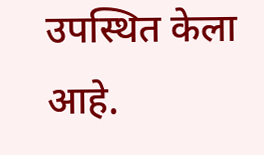उपस्थित केला आहे.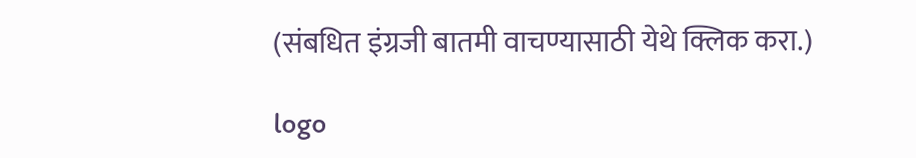(संबधित इंग्रजी बातमी वाचण्यासाठी येथे क्लिक करा.)

logo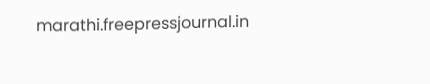marathi.freepressjournal.in